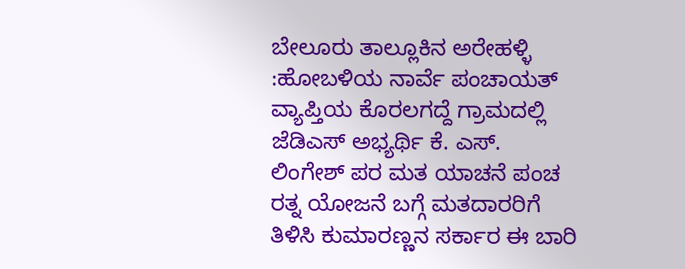ಬೇಲೂರು ತಾಲ್ಲೂಕಿನ ಅರೇಹಳ್ಳಿ :ಹೋಬಳಿಯ ನಾರ್ವೆ ಪಂಚಾಯತ್ ವ್ಯಾಪ್ತಿಯ ಕೊರಲಗದ್ದೆ ಗ್ರಾಮದಲ್ಲಿ ಜೆಡಿಎಸ್ ಅಭ್ಯರ್ಥಿ ಕೆ. ಎಸ್. ಲಿಂಗೇಶ್ ಪರ ಮತ ಯಾಚನೆ ಪಂಚ ರತ್ನ ಯೋಜನೆ ಬಗ್ಗೆ ಮತದಾರರಿಗೆ ತಿಳಿಸಿ ಕುಮಾರಣ್ಣನ ಸರ್ಕಾರ ಈ ಬಾರಿ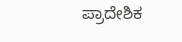ಪ್ರಾದೇಶಿಕ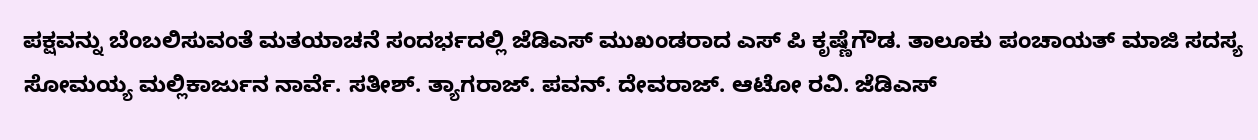ಪಕ್ಷವನ್ನು ಬೆಂಬಲಿಸುವಂತೆ ಮತಯಾಚನೆ ಸಂದರ್ಭದಲ್ಲಿ ಜೆಡಿಎಸ್ ಮುಖಂಡರಾದ ಎಸ್ ಪಿ ಕೃಷ್ಣೆಗೌಡ. ತಾಲೂಕು ಪಂಚಾಯತ್ ಮಾಜಿ ಸದಸ್ಯ ಸೋಮಯ್ಯ ಮಲ್ಲಿಕಾರ್ಜುನ ನಾರ್ವೆ. ಸತೀಶ್. ತ್ಯಾಗರಾಜ್. ಪವನ್. ದೇವರಾಜ್. ಆಟೋ ರವಿ. ಜೆಡಿಎಸ್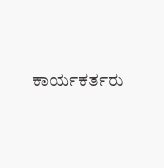ಕಾರ್ಯಕರ್ತರು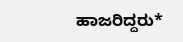ಹಾಜರಿದ್ದರು*